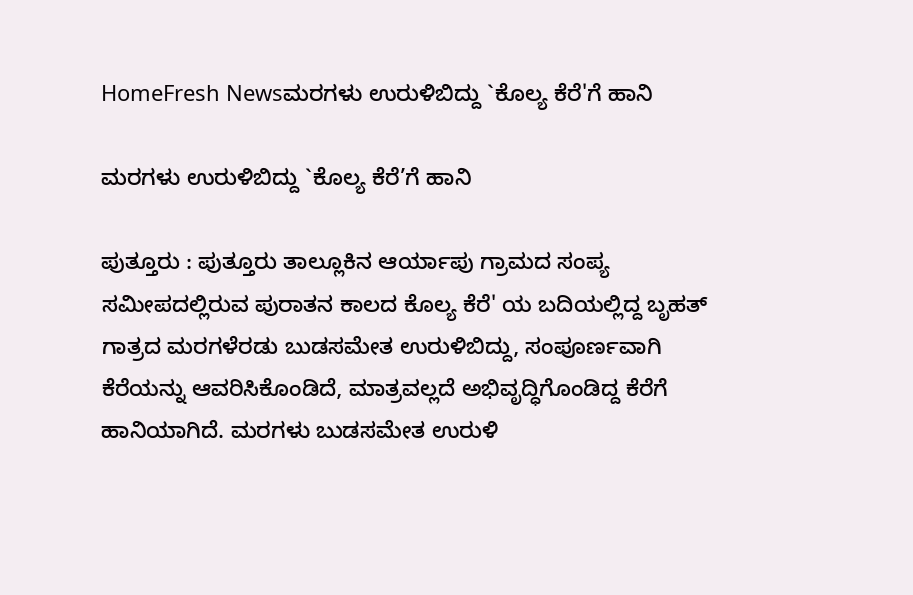HomeFresh Newsಮರಗಳು ಉರುಳಿಬಿದ್ದು `ಕೊಲ್ಯ ಕೆರೆ'ಗೆ ಹಾನಿ

ಮರಗಳು ಉರುಳಿಬಿದ್ದು `ಕೊಲ್ಯ ಕೆರೆ’ಗೆ ಹಾನಿ

ಪುತ್ತೂರು : ಪುತ್ತೂರು ತಾಲ್ಲೂಕಿನ ಆರ್ಯಾಪು ಗ್ರಾಮದ ಸಂಪ್ಯ ಸಮೀಪದಲ್ಲಿರುವ ಪುರಾತನ ಕಾಲದ ಕೊಲ್ಯ ಕೆರೆ' ಯ ಬದಿಯಲ್ಲಿದ್ದ ಬೃಹತ್ ಗಾತ್ರದ ಮರಗಳೆರಡು ಬುಡಸಮೇತ ಉರುಳಿಬಿದ್ದು, ಸಂಪೂರ್ಣವಾಗಿ ಕೆರೆಯನ್ನು ಆವರಿಸಿಕೊಂಡಿದೆ, ಮಾತ್ರವಲ್ಲದೆ ಅಭಿವೃದ್ಧಿಗೊಂಡಿದ್ದ ಕೆರೆಗೆ ಹಾನಿಯಾಗಿದೆ. ಮರಗಳು ಬುಡಸಮೇತ ಉರುಳಿ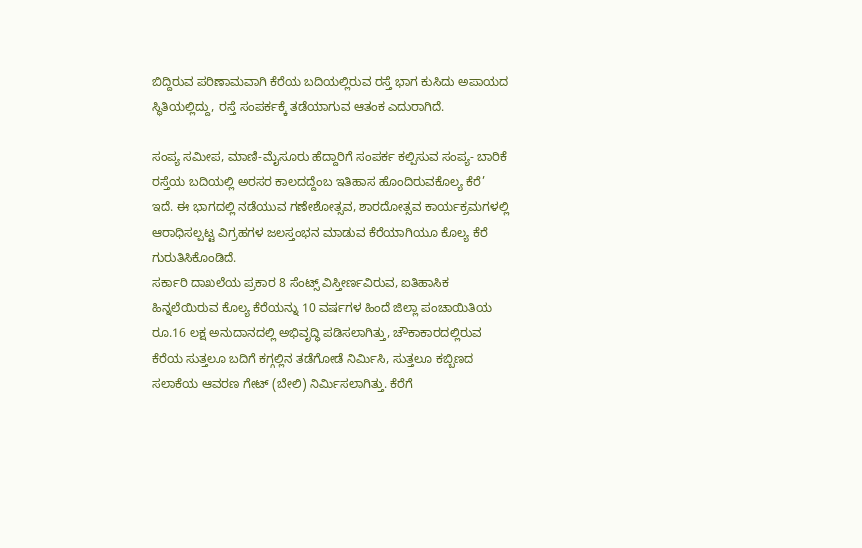ಬಿದ್ದಿರುವ ಪರಿಣಾಮವಾಗಿ ಕೆರೆಯ ಬದಿಯಲ್ಲಿರುವ ರಸ್ತೆ ಭಾಗ ಕುಸಿದು ಅಪಾಯದ ಸ್ಥಿತಿಯಲ್ಲಿದ್ದು, ರಸ್ತೆ ಸಂಪರ್ಕಕ್ಕೆ ತಡೆಯಾಗುವ ಆತಂಕ ಎದುರಾಗಿದೆ.

ಸಂಪ್ಯ ಸಮೀಪ, ಮಾಣಿ-ಮೈಸೂರು ಹೆದ್ದಾರಿಗೆ ಸಂಪರ್ಕ ಕಲ್ಪಿಸುವ ಸಂಪ್ಯ- ಬಾರಿಕೆ ರಸ್ತೆಯ ಬದಿಯಲ್ಲಿ ಅರಸರ ಕಾಲದದ್ದೆಂಬ ಇತಿಹಾಸ ಹೊಂದಿರುವಕೊಲ್ಯ ಕೆರೆ’ ಇದೆ. ಈ ಭಾಗದಲ್ಲಿ ನಡೆಯುವ ಗಣೇಶೋತ್ಸವ, ಶಾರದೋತ್ಸವ ಕಾರ್ಯಕ್ರಮಗಳಲ್ಲಿ ಆರಾಧಿಸಲ್ಪಟ್ಟ ವಿಗ್ರಹಗಳ ಜಲಸ್ತಂಭನ ಮಾಡುವ ಕೆರೆಯಾಗಿಯೂ ಕೊಲ್ಯ ಕೆರೆ ಗುರುತಿಸಿಕೊಂಡಿದೆ.
ಸರ್ಕಾರಿ ದಾಖಲೆಯ ಪ್ರಕಾರ 8 ಸೆಂಟ್ಸ್ ವಿಸ್ತೀರ್ಣವಿರುವ, ಐತಿಹಾಸಿಕ ಹಿನ್ನಲೆಯಿರುವ ಕೊಲ್ಯ ಕೆರೆಯನ್ನು 10 ವರ್ಷಗಳ ಹಿಂದೆ ಜಿಲ್ಲಾ ಪಂಚಾಯಿತಿಯ ರೂ.16 ಲಕ್ಷ ಅನುದಾನದಲ್ಲಿ ಅಭಿವೃದ್ಧಿ ಪಡಿಸಲಾಗಿತ್ತು, ಚೌಕಾಕಾರದಲ್ಲಿರುವ ಕೆರೆಯ ಸುತ್ತಲೂ ಬದಿಗೆ ಕಗ್ಗಲ್ಲಿನ ತಡೆಗೋಡೆ ನಿರ್ಮಿಸಿ, ಸುತ್ತಲೂ ಕಬ್ಬಿಣದ ಸಲಾಕೆಯ ಆವರಣ ಗೇಟ್ (ಬೇಲಿ) ನಿರ್ಮಿಸಲಾಗಿತ್ತು. ಕೆರೆಗೆ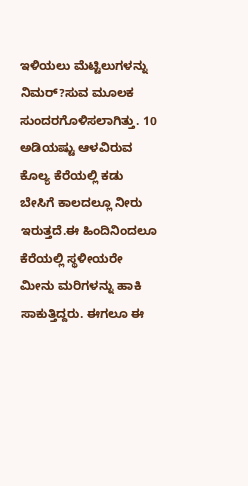ಇಳಿಯಲು ಮೆಟ್ಟಿಲುಗಳನ್ನು ನಿಮರ್?ಸುವ ಮೂಲಕ ಸುಂದರಗೊಳಿಸಲಾಗಿತ್ತು. 10 ಅಡಿಯಷ್ಟು ಆಳವಿರುವ ಕೊಲ್ಯ ಕೆರೆಯಲ್ಲಿ ಕಡು ಬೇಸಿಗೆ ಕಾಲದಲ್ಲೂ ನೀರು ಇರುತ್ತದೆ.ಈ ಹಿಂದಿನಿಂದಲೂ ಕೆರೆಯಲ್ಲಿ ಸ್ಥಳೀಯರೇ ಮೀನು ಮರಿಗಳನ್ನು ಹಾಕಿ ಸಾಕುತ್ತಿದ್ದರು. ಈಗಲೂ ಈ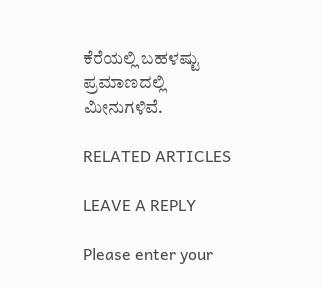ಕೆರೆಯಲ್ಲಿ ಬಹಳಷ್ಟು ಪ್ರಮಾಣದಲ್ಲಿ ಮೀನುಗಳಿವೆ.

RELATED ARTICLES

LEAVE A REPLY

Please enter your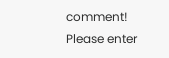comment!
Please enter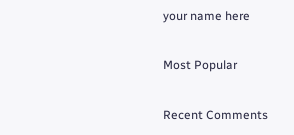your name here

Most Popular

Recent Comments